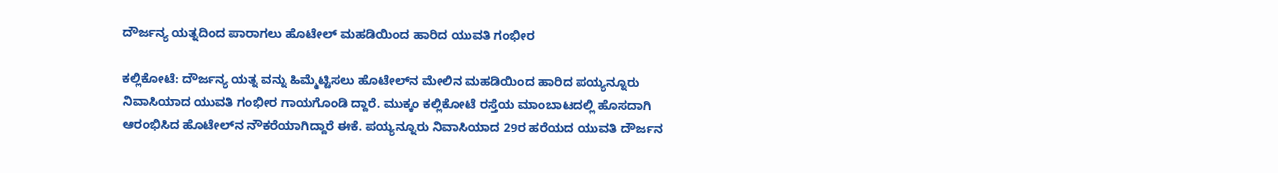ದೌರ್ಜನ್ಯ ಯತ್ನದಿಂದ ಪಾರಾಗಲು ಹೊಟೇಲ್ ಮಹಡಿಯಿಂದ ಹಾರಿದ ಯುವತಿ ಗಂಭೀರ

ಕಲ್ಲಿಕೋಟೆ: ದೌರ್ಜನ್ಯ ಯತ್ನ ವನ್ನು ಹಿಮ್ಮೆಟ್ಟಿಸಲು ಹೊಟೇಲ್‌ನ ಮೇಲಿನ ಮಹಡಿಯಿಂದ ಹಾರಿದ ಪಯ್ಯನ್ನೂರು ನಿವಾಸಿಯಾದ ಯುವತಿ ಗಂಭೀರ ಗಾಯಗೊಂಡಿ ದ್ದಾರೆ. ಮುಕ್ಕಂ ಕಲ್ಲಿಕೋಟೆ ರಸ್ತೆಯ ಮಾಂಬಾಟದಲ್ಲಿ ಹೊಸದಾಗಿ ಆರಂಭಿಸಿದ ಹೊಟೇಲ್‌ನ ನೌಕರೆಯಾಗಿದ್ದಾರೆ ಈಕೆ. ಪಯ್ಯನ್ನೂರು ನಿವಾಸಿಯಾದ 29ರ ಹರೆಯದ ಯುವತಿ ದೌರ್ಜನ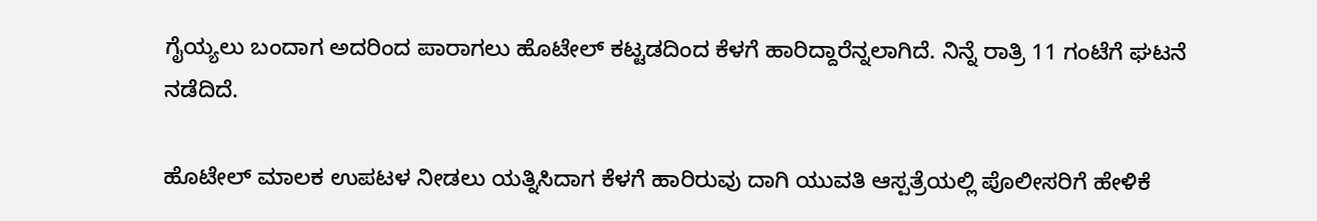ಗೈಯ್ಯಲು ಬಂದಾಗ ಅದರಿಂದ ಪಾರಾಗಲು ಹೊಟೇಲ್ ಕಟ್ಟಡದಿಂದ ಕೆಳಗೆ ಹಾರಿದ್ದಾರೆನ್ನಲಾಗಿದೆ. ನಿನ್ನೆ ರಾತ್ರಿ 11 ಗಂಟೆಗೆ ಘಟನೆ ನಡೆದಿದೆ.

ಹೊಟೇಲ್ ಮಾಲಕ ಉಪಟಳ ನೀಡಲು ಯತ್ನಿಸಿದಾಗ ಕೆಳಗೆ ಹಾರಿರುವು ದಾಗಿ ಯುವತಿ ಆಸ್ಪತ್ರೆಯಲ್ಲಿ ಪೊಲೀಸರಿಗೆ ಹೇಳಿಕೆ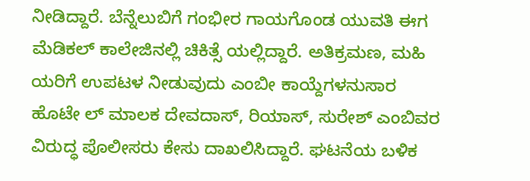ನೀಡಿದ್ದಾರೆ. ಬೆನ್ನೆಲುಬಿಗೆ ಗಂಭೀರ ಗಾಯಗೊಂಡ ಯುವತಿ ಈಗ ಮೆಡಿಕಲ್ ಕಾಲೇಜಿನಲ್ಲಿ ಚಿಕಿತ್ಸೆ ಯಲ್ಲಿದ್ದಾರೆ. ಅತಿಕ್ರಮಣ, ಮಹಿ ಯರಿಗೆ ಉಪಟಳ ನೀಡುವುದು ಎಂಬೀ ಕಾಯ್ದೆಗಳನುಸಾರ ಹೊಟೇ ಲ್ ಮಾಲಕ ದೇವದಾಸ್, ರಿಯಾಸ್, ಸುರೇಶ್ ಎಂಬಿವರ ವಿರುದ್ಧ ಪೊಲೀಸರು ಕೇಸು ದಾಖಲಿಸಿದ್ದಾರೆ. ಘಟನೆಯ ಬಳಿಕ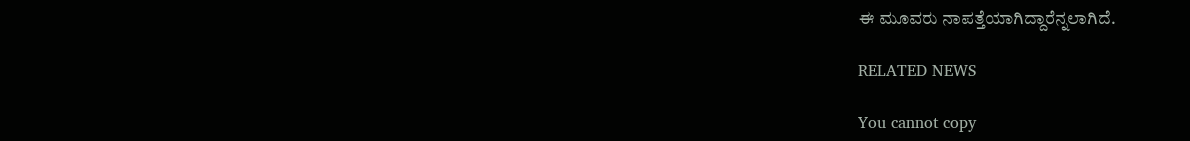ಈ ಮೂವರು ನಾಪತ್ತೆಯಾಗಿದ್ದಾರೆನ್ನಲಾಗಿದೆ.

RELATED NEWS

You cannot copy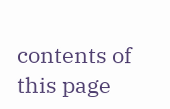contents of this page